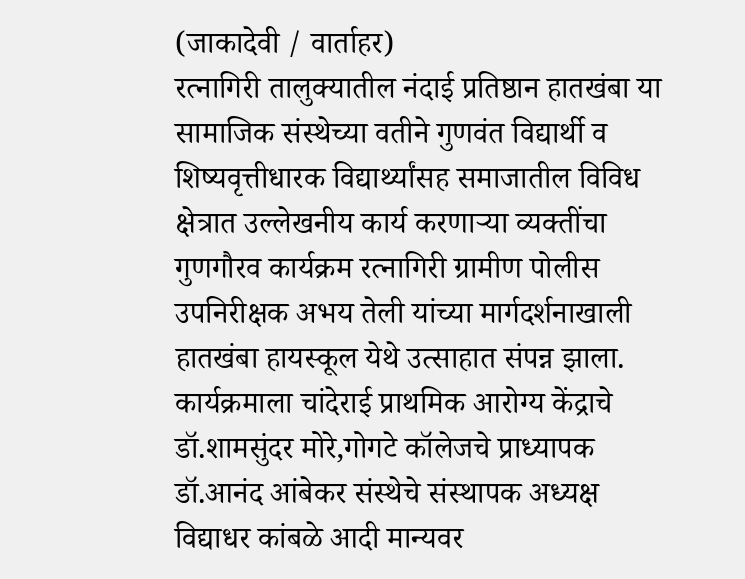(जाकादेवी / वार्ताहर)
रत्नागिरी तालुक्यातील नंदाई प्रतिष्ठान हातखंबा या सामाजिक संस्थेच्या वतीने गुणवंत विद्यार्थी व शिष्यवृत्तीधारक विद्यार्थ्यांसह समाजातील विविध क्षेत्रात उल्लेखनीय कार्य करणाऱ्या व्यक्तींचा गुणगौरव कार्यक्रम रत्नागिरी ग्रामीण पोलीस उपनिरीक्षक अभय तेली यांच्या मार्गदर्शनाखाली हातखंबा हायस्कूल येथे उत्साहात संपन्न झाला.
कार्यक्रमाला चांदेराई प्राथमिक आरोग्य केंद्राचे डॉ.शामसुंदर मोरे,गोगटे कॉलेजचे प्राध्यापक डॉ.आनंद आंबेकर संस्थेचे संस्थापक अध्यक्ष विद्याधर कांबळे आदी मान्यवर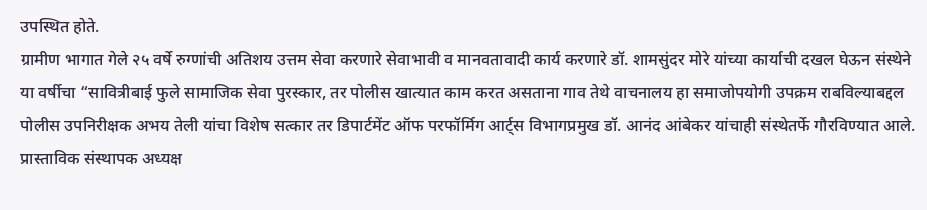उपस्थित होते.
ग्रामीण भागात गेले २५ वर्षे रुग्णांची अतिशय उत्तम सेवा करणारे सेवाभावी व मानवतावादी कार्य करणारे डॉ. शामसुंदर मोरे यांच्या कार्याची दखल घेऊन संस्थेने या वर्षीचा “सावित्रीबाई फुले सामाजिक सेवा पुरस्कार, तर पोलीस खात्यात काम करत असताना गाव तेथे वाचनालय हा समाजोपयोगी उपक्रम राबविल्याबद्दल पोलीस उपनिरीक्षक अभय तेली यांचा विशेष सत्कार तर डिपार्टमेंट ऑफ परफॉर्मिग आर्ट्स विभागप्रमुख डॉ. आनंद आंबेकर यांचाही संस्थेतर्फे गौरविण्यात आले.
प्रास्ताविक संस्थापक अध्यक्ष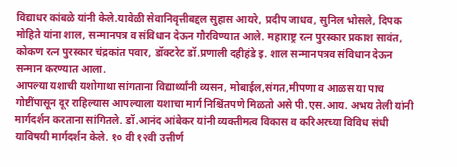विद्याधर कांबळे यांनी केले.यावेळी सेवानिवृत्तीबद्दल सुहास आयरे, प्रदीप जाधव, सुनिल भोसले, दिपक मोहिते यांना शाल, सन्मानपत्र व संविधान देऊन गौरविण्यात आले. महाराष्ट्र रत्न पुरस्कार प्रकाश सावंत, कोकण रत्न पुरस्कार चंद्रकांत पवार, डॉक्टरेट डॉ.प्रणाली दहीहंडे इ. शाल सन्मानपत्रव संविधान देऊन सन्मान करण्यात आला.
आपल्या यशाची यशोगाथा सांगताना विद्यार्थ्यांनी व्यसन, मोबाईल,संगत,मीपणा व आळस या पाच गोष्टींपासून दूर राहिल्यास आपल्याला यशाचा मार्ग निश्चिंतपणे मिळतो असे पी.एस.आय. अभय तेली यांनी मार्गदर्शन करताना सांगितले. डॉ.आनंद आंबेकर यांनी व्यक्तीमत्व विकास व करिअरच्या विविध संधी याविषयी मार्गदर्शन केले. १० वी १२वी उत्तीर्ण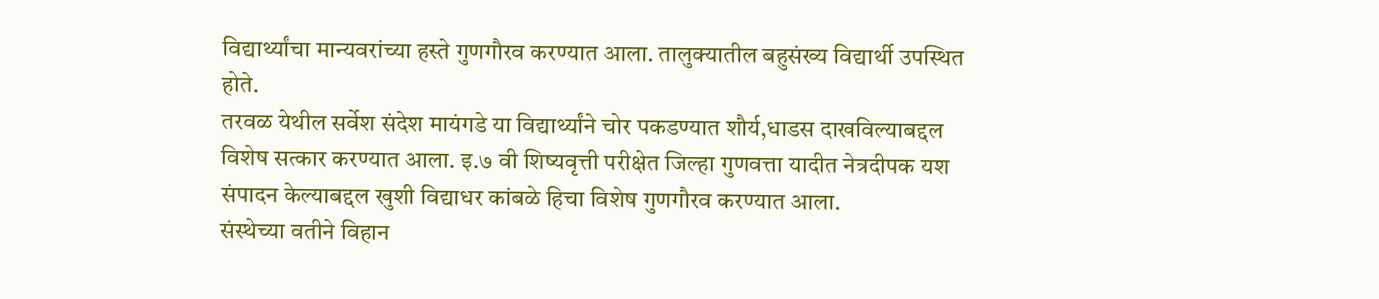विद्यार्थ्यांचा मान्यवरांच्या हस्ते गुणगौरव करण्यात आला. तालुक्यातील बहुसंख्य विद्यार्थी उपस्थित होते.
तरवळ येथील सर्वेश संदेश मायंगडे या विद्यार्थ्यांने चोर पकडण्यात शौर्य,धाडस दाखविल्याबद्दल विशेष सत्कार करण्यात आला. इ.७ वी शिष्यवृत्ती परीक्षेत जिल्हा गुणवत्ता यादीत नेत्रदीपक यश संपादन केल्याबद्दल खुशी विद्याधर कांबळे हिचा विशेष गुणगौरव करण्यात आला.
संस्थेच्या वतीने विहान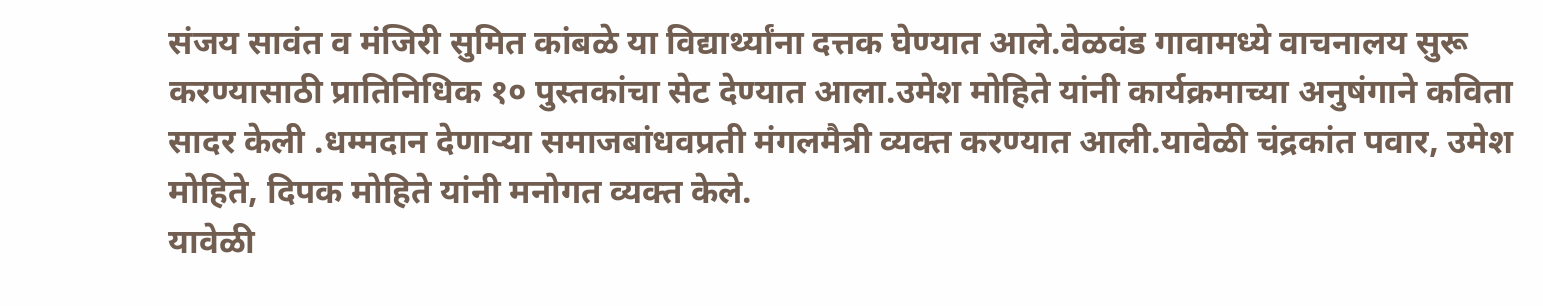संजय सावंत व मंजिरी सुमित कांबळे या विद्यार्थ्यांना दत्तक घेण्यात आले.वेळवंड गावामध्ये वाचनालय सुरू करण्यासाठी प्रातिनिधिक १० पुस्तकांचा सेट देण्यात आला.उमेश मोहिते यांनी कार्यक्रमाच्या अनुषंगाने कविता सादर केली .धम्मदान देणाऱ्या समाजबांधवप्रती मंगलमैत्री व्यक्त करण्यात आली.यावेळी चंद्रकांत पवार, उमेश मोहिते, दिपक मोहिते यांनी मनोगत व्यक्त केले.
यावेळी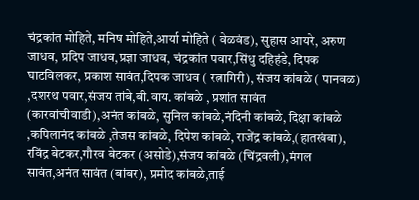चंद्रकांत मोहिते, मनिष मोहिते,आर्या मोहिते ( वेळवंड), सुहास आयरे, अरुण जाधव, प्रदिप जाधव,प्रज्ञा जाधव, चंद्रकांत पवार,सिंधु दहिहंडे, दिपक घाटविलकर, प्रकाश सावंत,दिपक जाधव ( रत्नागिरी), संजय कांबळे ( पानवळ) ,दशरथ पवार,संजय तांबे,बी.वाय. कांबळे , प्रशांत सावंत (कारवांचीवाडी),अनंत कांबळे, सुनिल कांबळे,नंदिनी कांबळे, दिक्षा कांबळे ,कपिलानंद कांबळे ,तेजस कांबळे, दिपेश कांबळे, राजेंद्र कांबळे,(हातखंबा), रविंद्र बेटकर,गौरव बेटकर (असोडे),संजय कांबळे (चिंद्रवली),मंगल सावंत,अनंत सावंत (बांबर), प्रमोद कांबळे,ताई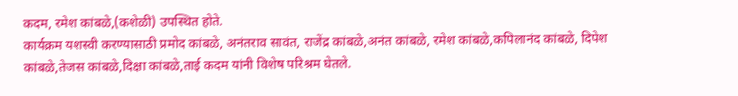कदम, रमेश कांबळे,(कशेळी) उपस्थित होते.
कार्यक्रम यशस्वी करण्यासाठी प्रमोद कांबळे, अनंतराव सावंत, राजेंद्र कांबळे,अनंत कांबळे, रमेश कांबळे,कपिलानंद कांबळे, दिपेश कांबळे,तेजस कांबळे,दिक्षा कांबळे,ताई कदम यांनी विशेष परिश्रम घेतले.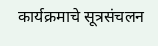कार्यक्रमाचे सूत्रसंचलन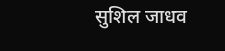सुशिल जाधव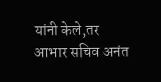यांनी केले,तर आभार सचिव अनंत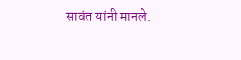सावंत यांनी मानले.